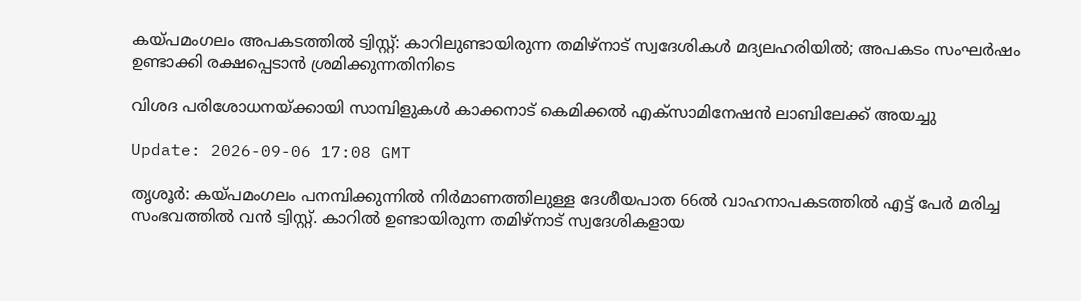കയ്പമംഗലം അപകടത്തിൽ ട്വിസ്റ്റ്: കാറിലുണ്ടായിരുന്ന തമിഴ്നാട് സ്വദേശികൾ മദ്യലഹരിയിൽ; അപകടം സംഘർഷം ഉണ്ടാക്കി രക്ഷപ്പെടാൻ ശ്രമിക്കുന്നതിനിടെ

വിശദ പരിശോധനയ്ക്കായി സാമ്പിളുകൾ കാക്കനാട് കെമിക്കൽ എക്സാമിനേഷൻ ലാബിലേക്ക് അയച്ചു

Update: 2026-09-06 17:08 GMT

തൃശൂര്‍: കയ്പമംഗലം പനമ്പിക്കുന്നില്‍ നിര്‍മാണത്തിലുള്ള ദേശീയപാത 66ല്‍ വാഹനാപകടത്തില്‍ എട്ട് പേര്‍ മരിച്ച സംഭവത്തിൽ വൻ ട്വിസ്റ്റ്. കാറിൽ ഉണ്ടായിരുന്ന തമിഴ്നാട് സ്വദേശികളായ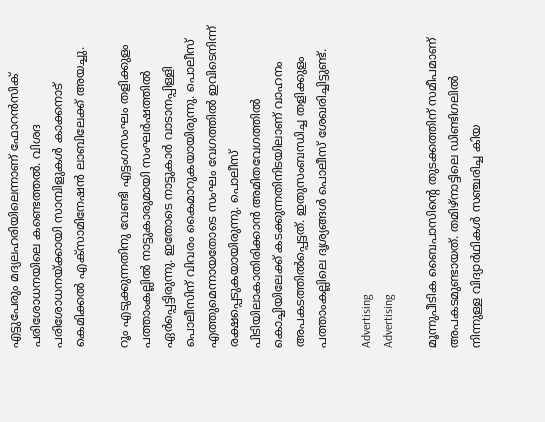എട്ടുപേരും മദ്യലഹരിയിലെന്നാണ് ഫോറൻസിക് പരിശോധനയിലെ കണ്ടെത്തൽ. വിശദ പരിശോധനയ്ക്കായി സാമ്പിളുകൾ കാക്കനാട് കെമിക്കൽ എക്സാമിനേഷൻ ലാബിലേക്ക് അയച്ചു.

റൂം എടുക്കുന്നതിനു വേണ്ടി എട്ടംഗസംഘം തളിക്കുളം പത്താംകല്ലിൽ നാട്ടുകാരുമായി സംഘർഷത്തിൽ ഏർപ്പെട്ടിരുന്നു. ഇതോടെ നാട്ടുകാർ വാടാനപ്പിള്ളി പൊലീസിന് വിവരം കൈമാറുകയായിരുന്നു. പൊലീസ് എത്തുമെന്നായതോടെ സംഘം വേഗത്തിൽ ഇവിടെനിന്ന് രക്ഷപ്പെടുകയായിരുന്നു. പൊലീസ് പിടിയിലാകാതിരിക്കാൻ അമിതവേഗത്തിൽ കൊച്ചിയിലേക്ക് കടക്കുന്നതിനിടയിലാണ് വാഹനം അപകടത്തിൽപ്പെട്ടത്. ഇതുസംബന്ധിച്ച തളിക്കുളം പത്താംകല്ലിലെ ദൃശ്യങ്ങൾ പൊലീസ് ശേഖരിച്ചിട്ടുണ്ട്.

Advertising
Advertising

മൂന്നുപീടിക ബൈപാസിന്റെ തുടക്കത്തിന് സമീപമാണ് അപകടമുണ്ടായത്. തമിഴ്‌നാട്ടിലെ ഡിണ്ടിഗലില്‍ നിന്നുള്ള വിദ്യാര്‍ഥികള്‍ സഞ്ചരിച്ച കിയ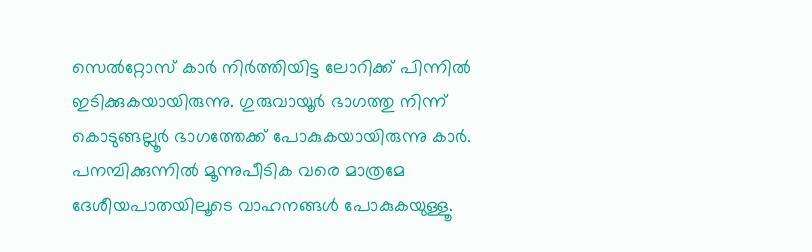സെല്‍റ്റോസ് കാര്‍ നിര്‍ത്തിയിട്ട ലോറിക്ക് പിന്നില്‍ ഇടിക്കുകയായിരുന്നു. ഗുരുവായൂര്‍ ഭാഗത്തു നിന്ന് കൊടുങ്ങല്ലൂര്‍ ഭാഗത്തേക്ക് പോകുകയായിരുന്നു കാര്‍. പനമ്പിക്കുന്നില്‍ മൂന്നുപീടിക വരെ മാത്രമേ ദേശീയപാതയിലൂടെ വാഹനങ്ങള്‍ പോകുകയുള്ളൂ.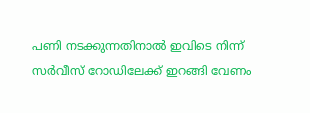പണി നടക്കുന്നതിനാല്‍ ഇവിടെ നിന്ന് സര്‍വീസ് റോഡിലേക്ക് ഇറങ്ങി വേണം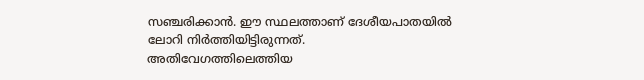സഞ്ചരിക്കാന്‍. ഈ സ്ഥലത്താണ് ദേശീയപാതയില്‍ ലോറി നിര്‍ത്തിയിട്ടിരുന്നത്. അതിവേഗത്തിലെത്തിയ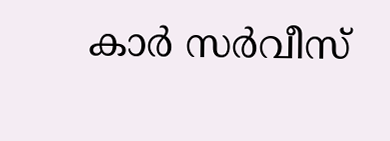കാര്‍ സര്‍വീസ്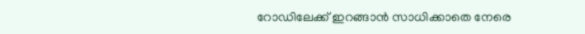റോഡിലേക്ക് ഇറങ്ങാന്‍ സാധിക്കാതെ നേരെ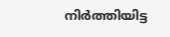നിര്‍ത്തിയിട്ട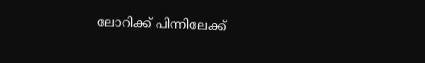ലോറിക്ക് പിന്നിലേക്ക്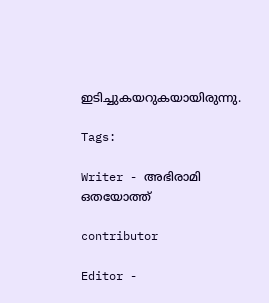ഇടിച്ചുകയറുകയായിരുന്നു.

Tags:

Writer - അഭിരാമി ഒതയോത്ത്

contributor

Editor -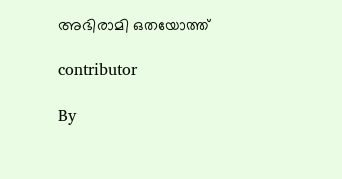അഭിരാമി ഒതയോത്ത്

contributor

By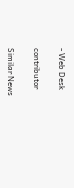- Web Desk

contributor

Similar News